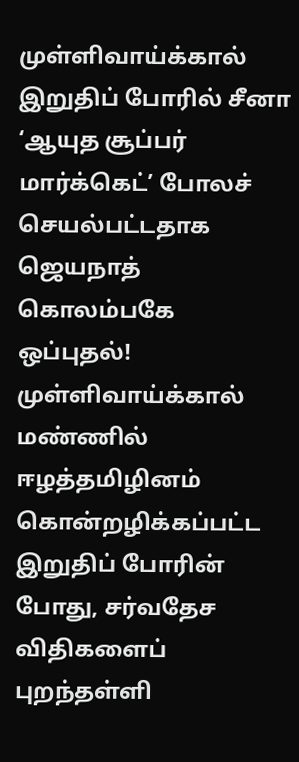முள்ளிவாய்க்கால் இறுதிப் போரில் சீனா ‘ஆயுத சூப்பர் மார்க்கெட்’ போலச் செயல்பட்டதாக ஜெயநாத் கொலம்பகே ஒப்புதல்!
முள்ளிவாய்க்கால் மண்ணில் ஈழத்தமிழினம் கொன்றழிக்கப்பட்ட இறுதிப் போரின் போது, சர்வதேச விதிகளைப் புறந்தள்ளி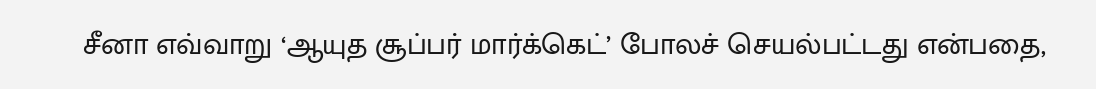சீனா எவ்வாறு ‘ஆயுத சூப்பர் மார்க்கெட்’ போலச் செயல்பட்டது என்பதை,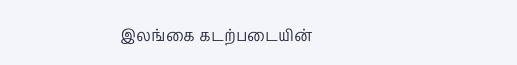இலங்கை கடற்படையின்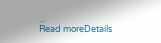...
Read moreDetails